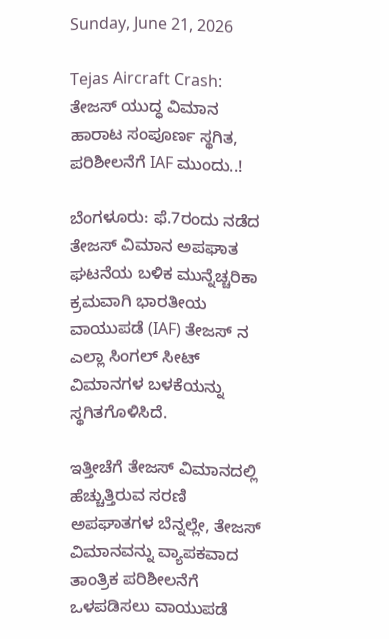Sunday, June 21, 2026

Tejas Aircraft Crash: ತೇಜಸ್ ಯುದ್ಧ ವಿಮಾನ ಹಾರಾಟ ಸಂಪೂರ್ಣ ಸ್ಥಗಿತ, ಪರಿಶೀಲನೆಗೆ IAF ಮುಂದು..!

ಬೆಂಗಳೂರು: ಫೆ.7ರಂದು ನಡೆದ ತೇಜಸ್‌ ವಿಮಾನ ಅಪಘಾತ ಘಟನೆಯ ಬಳಿಕ ಮುನ್ನೆಚ್ಚರಿಕಾ ಕ್ರಮವಾಗಿ ಭಾರತೀಯ ವಾಯುಪಡೆ (IAF) ತೇಜಸ್‌ ನ ಎಲ್ಲಾ ಸಿಂಗಲ್‌ ಸೀಟ್ ವಿಮಾನಗಳ ಬಳಕೆಯನ್ನು ಸ್ಥಗಿತಗೊಳಿಸಿದೆ.

ಇತ್ತೀಚೆಗೆ ತೇಜಸ್‌ ವಿಮಾನದಲ್ಲಿ ಹೆಚ್ಚುತ್ತಿರುವ ಸರಣಿ ಅಪಘಾತಗಳ ಬೆನ್ನಲ್ಲೇ, ತೇಜಸ್‌ ವಿಮಾನವನ್ನು ವ್ಯಾಪಕವಾದ ತಾಂತ್ರಿಕ ಪರಿಶೀಲನೆಗೆ ಒಳಪಡಿಸಲು ವಾಯುಪಡೆ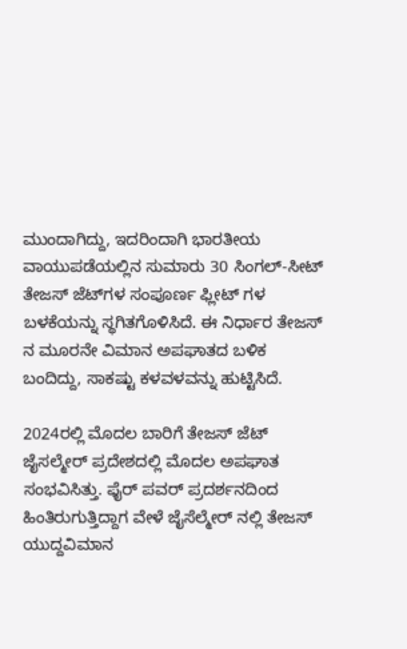ಮುಂದಾಗಿದ್ದು, ಇದರಿಂದಾಗಿ ಭಾರತೀಯ ವಾಯುಪಡೆಯಲ್ಲಿನ ಸುಮಾರು 30 ಸಿಂಗಲ್-ಸೀಟ್ ತೇಜಸ್ ಜೆಟ್‌ಗಳ ಸಂಪೂರ್ಣ ಫ್ಲೀಟ್ ಗಳ ಬಳಕೆಯನ್ನು ಸ್ಥಗಿತಗೊಳಿಸಿದೆ. ಈ ನಿರ್ಧಾರ ತೇಜಸ್‌ ನ ಮೂರನೇ ವಿಮಾನ ಅಪಘಾತದ ಬಳಿಕ ಬಂದಿದ್ದು, ಸಾಕಷ್ಟು ಕಳವಳವನ್ನು ಹುಟ್ಟಿಸಿದೆ.

2024ರಲ್ಲಿ ಮೊದಲ ಬಾರಿಗೆ ತೇಜಸ್‌ ಜೆಟ್‌ ಜೈಸಲ್ಮೇರ್ ಪ್ರದೇಶದಲ್ಲಿ ಮೊದಲ ಅಪಘಾತ ಸಂಭವಿಸಿತ್ತು. ಫೈರ್‌ ಪವರ್ ಪ್ರದರ್ಶನದಿಂದ ಹಿಂತಿರುಗುತ್ತಿದ್ದಾಗ ವೇಳೆ ಜೈಸೆಲ್ಮೇರ್‌ ನಲ್ಲಿ ತೇಜಸ್‌ ಯುದ್ದವಿಮಾನ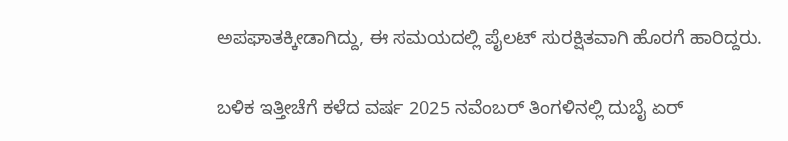ಅಪಘಾತಕ್ಕೀಡಾಗಿದ್ದು, ಈ ಸಮಯದಲ್ಲಿ ಪೈಲಟ್ ಸುರಕ್ಷಿತವಾಗಿ ಹೊರಗೆ ಹಾರಿದ್ದರು.

ಬಳಿಕ ಇತ್ತೀಚೆಗೆ ಕಳೆದ ವರ್ಷ 2025 ನವೆಂಬರ್‌ ತಿಂಗಳಿನಲ್ಲಿ ದುಬೈ ಏರ್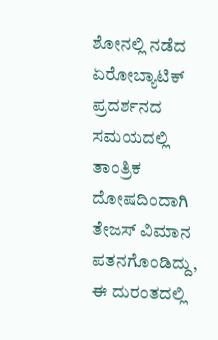ಶೋನಲ್ಲಿ ನಡೆದ ಏರೋಬ್ಯಾಟಿಕ್ ಪ್ರದರ್ಶನದ ಸಮಯದಲ್ಲಿ ತಾಂತ್ರಿಕ ದೋಷದಿಂದಾಗಿ ತೇಜಸ್‌ ವಿಮಾನ ಪತನಗೊಂಡಿದ್ದು, ಈ ದುರಂತದಲ್ಲಿ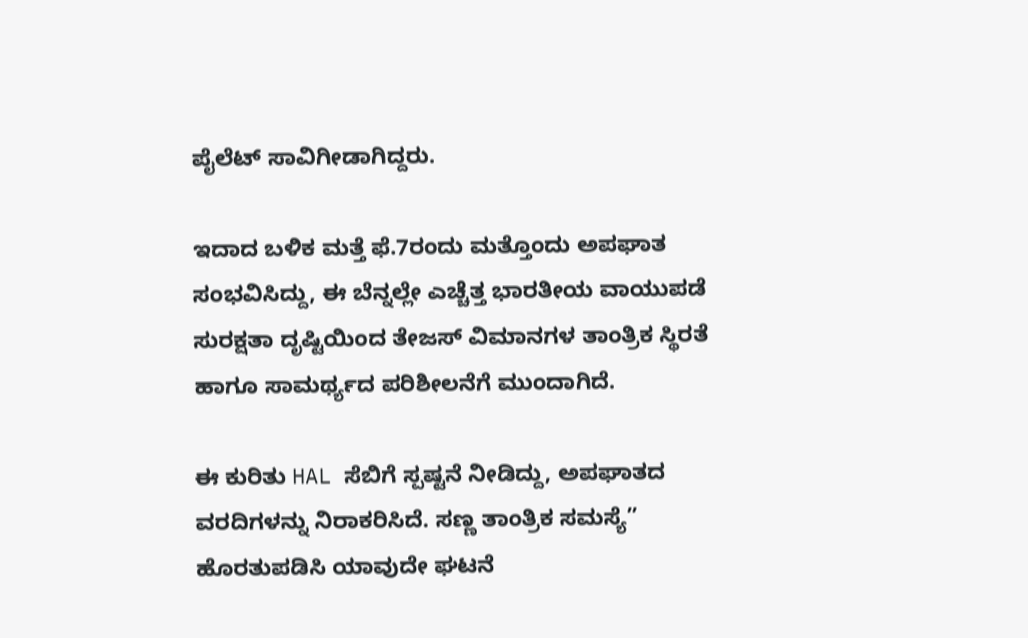ಪೈಲೆಟ್‌ ಸಾವಿಗೀಡಾಗಿದ್ದರು.

ಇದಾದ ಬಳಿಕ ಮತ್ತೆ ಫೆ.7ರಂದು ಮತ್ತೊಂದು ಅಪಘಾತ ಸಂಭವಿಸಿದ್ದು, ಈ ಬೆನ್ನಲ್ಲೇ ಎಚ್ಚೆತ್ತ ಭಾರತೀಯ ವಾಯುಪಡೆ ಸುರಕ್ಷತಾ ದೃಷ್ಟಿಯಿಂದ ತೇಜಸ್‌ ವಿಮಾನಗಳ ತಾಂತ್ರಿಕ ಸ್ಥಿರತೆ ಹಾಗೂ ಸಾಮರ್ಥ್ಯದ ಪರಿಶೀಲನೆಗೆ ಮುಂದಾಗಿದೆ.

ಈ ಕುರಿತು HAL ಸೆಬಿಗೆ ಸ್ಪಷ್ಟನೆ ನೀಡಿದ್ದು, ಅಪಘಾತದ ವರದಿಗಳನ್ನು ನಿರಾಕರಿಸಿದೆ. ಸಣ್ಣ ತಾಂತ್ರಿಕ ಸಮಸ್ಯೆ” ಹೊರತುಪಡಿಸಿ ಯಾವುದೇ ಘಟನೆ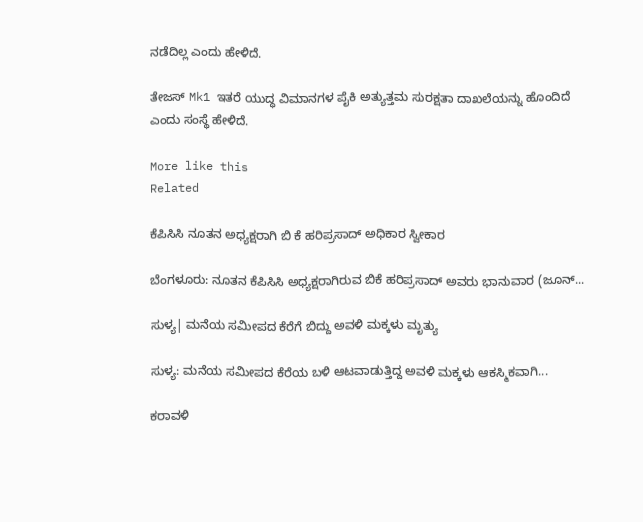ನಡೆದಿಲ್ಲ ಎಂದು ಹೇಳಿದೆ.

ತೇಜಸ್ Mk1 ಇತರೆ ಯುದ್ಧ ವಿಮಾನಗಳ ಪೈಕಿ ಅತ್ಯುತ್ತಮ ಸುರಕ್ಷತಾ ದಾಖಲೆಯನ್ನು ಹೊಂದಿದೆ ಎಂದು ಸಂಸ್ಥೆ ಹೇಳಿದೆ.

More like this
Related

ಕೆಪಿಸಿಸಿ ನೂತನ ಅಧ್ಯಕ್ಷರಾಗಿ ಬಿ ಕೆ ಹರಿಪ್ರಸಾದ್ ಅಧಿಕಾರ ಸ್ವೀಕಾರ

ಬೆಂಗಳೂರು: ನೂತನ ಕೆಪಿಸಿಸಿ ಅಧ್ಯಕ್ಷರಾಗಿರುವ ಬಿಕೆ ಹರಿಪ್ರಸಾದ್ ಅವರು ಭಾನುವಾರ (ಜೂನ್...

ಸುಳ್ಯ| ಮನೆಯ ಸಮೀಪದ ಕೆರೆಗೆ ಬಿದ್ದು ಅವಳಿ ಮಕ್ಕಳು ಮೃತ್ಯು

ಸುಳ್ಯ: ಮನೆಯ ಸಮೀಪದ ಕೆರೆಯ ಬಳಿ ಆಟವಾಡುತ್ತಿದ್ದ ಅವಳಿ ಮಕ್ಕಳು ಆಕಸ್ಮಿಕವಾಗಿ...

ಕರಾವಳಿ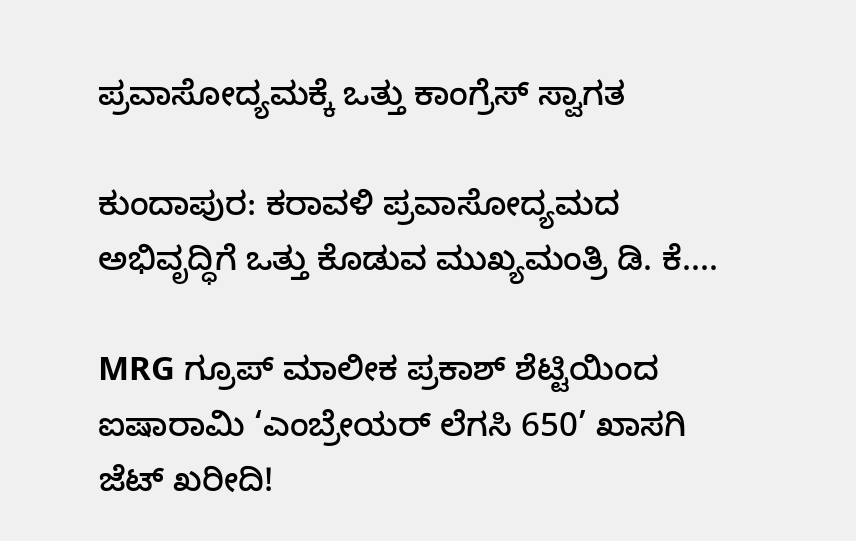ಪ್ರವಾಸೋದ್ಯಮಕ್ಕೆ ಒತ್ತು ಕಾಂಗ್ರೆಸ್ ಸ್ವಾಗತ

ಕುಂದಾಪುರ: ಕರಾವಳಿ ಪ್ರವಾಸೋದ್ಯಮದ ಅಭಿವೃದ್ಧಿಗೆ ಒತ್ತು ಕೊಡುವ ಮುಖ್ಯಮಂತ್ರಿ ಡಿ. ಕೆ....

MRG ಗ್ರೂಪ್ ಮಾಲೀಕ ಪ್ರಕಾಶ್ ಶೆಟ್ಟಿಯಿಂದ ಐಷಾರಾಮಿ ‘ಎಂಬ್ರೇಯರ್ ಲೆಗಸಿ 650’ ಖಾಸಗಿ ಜೆಟ್ ಖರೀದಿ!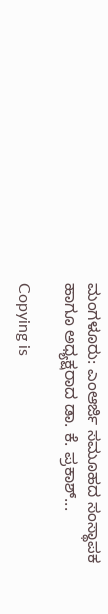ಮಂಗಳೂರು: ಎಂಆರ್ಜಿ ಸಮೂಹದ ಸಂಸ್ಥಾಪಕ ಹಾಗೂ ಅಧ್ಯಕ್ಷರಾದ ಡಾ. ಕೆ. ಪ್ರಕಾಶ್...

Copying is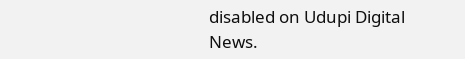disabled on Udupi Digital News.